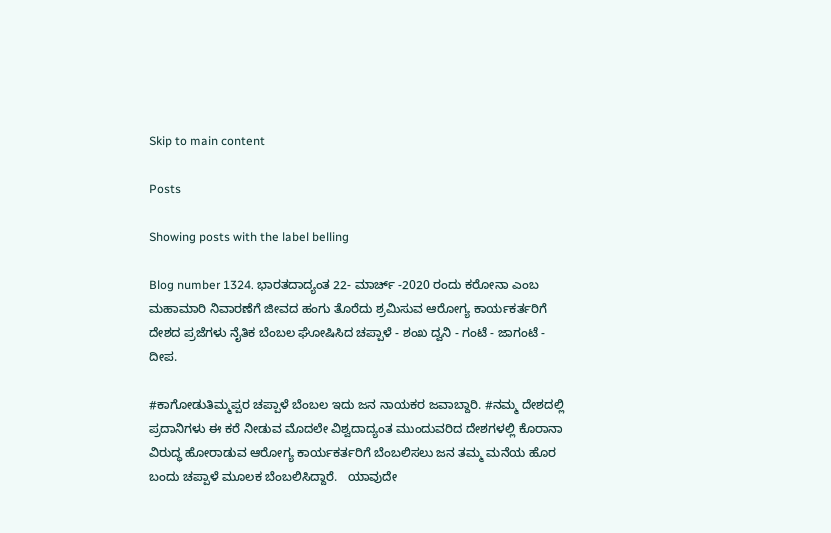Skip to main content

Posts

Showing posts with the label belling

Blog number 1324. ಭಾರತದಾದ್ಯಂತ 22- ಮಾರ್ಚ್ -2020 ರಂದು ಕರೋನಾ ಎಂಬ ಮಹಾಮಾರಿ ನಿವಾರಣೆಗೆ ಜೀವದ ಹಂಗು ತೊರೆದು ಶ್ರಮಿಸುವ ಆರೋಗ್ಯ ಕಾರ್ಯಕರ್ತರಿಗೆ ದೇಶದ ಪ್ರಜೆಗಳು ನೈತಿಕ ಬೆಂಬಲ ಘೋಷಿಸಿದ ಚಪ್ಪಾಳೆ - ಶಂಖ ದ್ವನಿ - ಗಂಟೆ - ಜಾಗಂಟೆ - ದೀಪ.

#ಕಾಗೋಡುತಿಮ್ಮಪ್ಪರ ಚಪ್ಪಾಳೆ ಬೆಂಬಲ ಇದು ಜನ ನಾಯಕರ ಜವಾಬ್ದಾರಿ. #ನಮ್ಮ ದೇಶದಲ್ಲಿ ಪ್ರದಾನಿಗಳು ಈ ಕರೆ ನೀಡುವ ಮೊದಲೇ ವಿಶ್ವದಾದ್ಯಂತ ಮುಂದುವರಿದ ದೇಶಗಳಲ್ಲಿ ಕೊರಾನಾ ವಿರುದ್ಧ ಹೋರಾಡುವ ಆರೋಗ್ಯ ಕಾರ್ಯಕರ್ತರಿಗೆ ಬೆಂಬಲಿಸಲು ಜನ ತಮ್ಮ ಮನೆಯ ಹೊರ ಬಂದು ಚಪ್ಪಾಳೆ ಮೂಲಕ ಬೆಂಬಲಿಸಿದ್ದಾರೆ.   ಯಾವುದೇ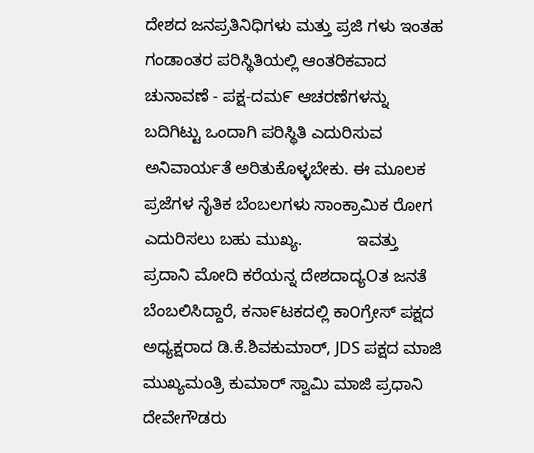ದೇಶದ ಜನಪ್ರತಿನಿಧಿಗಳು ಮತ್ತು ಪ್ರಜಿ ಗಳು ಇಂತಹ ಗಂಡಾಂತರ ಪರಿಸ್ಥಿತಿಯಲ್ಲಿ ಆಂತರಿಕವಾದ ಚುನಾವಣೆ - ಪಕ್ಷ-ದಮ೯ ಆಚರಣೆಗಳನ್ನು ಬದಿಗಿಟ್ಟು ಒಂದಾಗಿ ಪರಿಸ್ಥಿತಿ ಎದುರಿಸುವ ಅನಿವಾರ್ಯತೆ ಅರಿತುಕೊಳ್ಳಬೇಕು. ಈ ಮೂಲಕ ಪ್ರಜೆಗಳ ನೈತಿಕ ಬೆಂಬಲಗಳು ಸಾಂಕ್ರಾಮಿಕ ರೋಗ ಎದುರಿಸಲು ಬಹು ಮುಖ್ಯ.            ಇವತ್ತು ಪ್ರದಾನಿ ಮೋದಿ ಕರೆಯನ್ನ ದೇಶದಾದ್ಯOತ ಜನತೆ ಬೆಂಬಲಿಸಿದ್ದಾರೆ, ಕನಾ೯ಟಕದಲ್ಲಿ ಕಾ೦ಗ್ರೇಸ್ ಪಕ್ಷದ ಅಧ್ಯಕ್ಷರಾದ ಡಿ.ಕೆ.ಶಿವಕುಮಾರ್, JDS ಪಕ್ಷದ ಮಾಜಿ ಮುಖ್ಯಮಂತ್ರಿ ಕುಮಾರ್ ಸ್ವಾಮಿ ಮಾಜಿ ಪ್ರಧಾನಿ ದೇವೇಗೌಡರು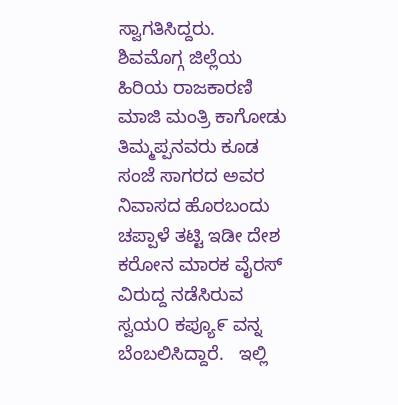ಸ್ವಾಗತಿಸಿದ್ದರು.   ಶಿವಮೊಗ್ಗ ಜಿಲ್ಲೆಯ ಹಿರಿಯ ರಾಜಕಾರಣಿ ಮಾಜಿ ಮಂತ್ರಿ ಕಾಗೋಡು ತಿಮ್ಮಪ್ಪನವರು ಕೂಡ ಸಂಜೆ ಸಾಗರದ ಅವರ ನಿವಾಸದ ಹೊರಬಂದು ಚಪ್ಪಾಳೆ ತಟ್ಟಿ ಇಡೀ ದೇಶ ಕರೋನ ಮಾರಕ ವೈರಸ್ ವಿರುದ್ದ ನಡೆಸಿರುವ ಸ್ವಯ೦ ಕಪ್ಯೂ೯ ವನ್ನ ಬೆಂಬಲಿಸಿದ್ದಾರೆ.   ಇಲ್ಲಿ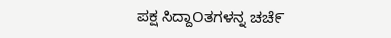ಪಕ್ಷ ಸಿದ್ದಾOತಗಳನ್ನ ಚಚೆ೯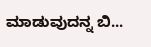ಮಾಡುವುದನ್ನ ಬಿ...